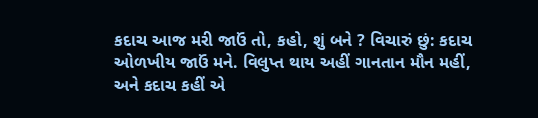કદાચ આજ મરી જાઉં તો, કહો, શું બને ? વિચારું છું: કદાચ ઓળખીય જાઉં મને. વિલુપ્ત થાય અહીં ગાનતાન મૌન મહીં, અને કદાચ કહીં એ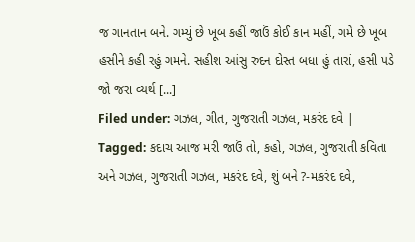જ ગાનતાન બને. ગમ્યું છે ખૂબ કહીં જાઉં કોઈ કાન મહીં, ગમે છે ખૂબ હસીને કહી રહું ગમને. સહીશ આંસુ રુદન દોસ્ત બધા હું તારાં, હસી પડે જો જરા વ્યર્થ [...]
Filed under: ગઝલ, ગીત, ગુજરાતી ગઝલ, મકરંદ દવે | Tagged: કદાચ આજ મરી જાઉં તો, કહો, ગઝલ, ગુજરાતી કવિતા અને ગઝલ, ગુજરાતી ગઝલ, મકરંદ દવે, શું બને ?-મકરંદ દવે,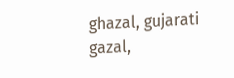ghazal, gujarati gazal,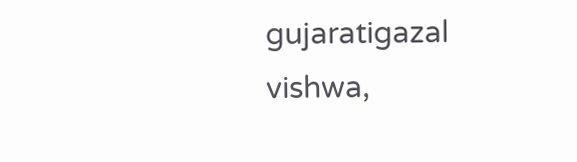gujaratigazal vishwa,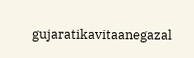gujaratikavitaanegazal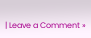| Leave a Comment »